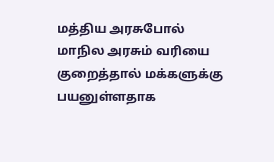மத்திய அரசுபோல் மாநில அரசும் வரியை குறைத்தால் மக்களுக்கு பயனுள்ளதாக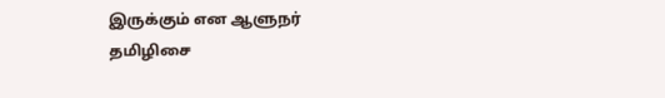இருக்கும் என ஆளுநர் தமிழிசை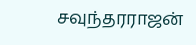சவுந்தரராஜன்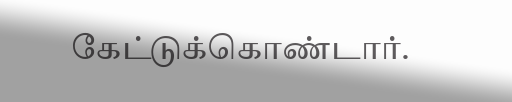கேட்டுக்கொண்டார்.